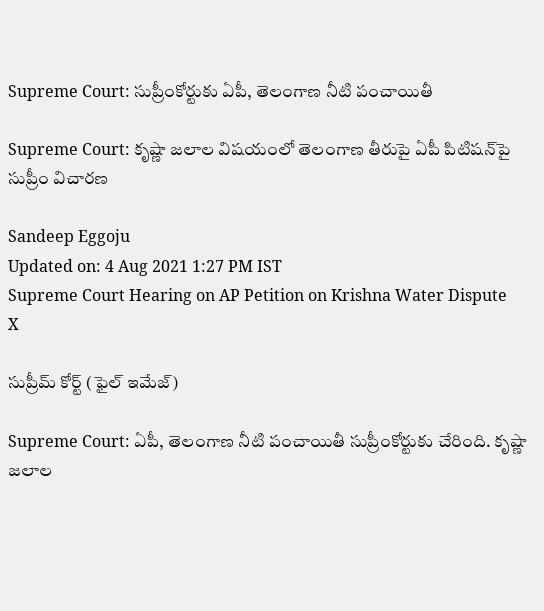Supreme Court: సుప్రీంకోర్టుకు ఏపీ, తెలంగాణ నీటి పంచాయితీ

Supreme Court: కృష్ణా జలాల విషయంలో తెలంగాణ తీరుపై ఏపీ పిటిషన్‌పై సుప్రీం విచారణ

Sandeep Eggoju
Updated on: 4 Aug 2021 1:27 PM IST
Supreme Court Hearing on AP Petition on Krishna Water Dispute
X

సుప్రీమ్ కోర్ట్ (ఫైల్ ఇమేజ్)

Supreme Court: ఏపీ, తెలంగాణ నీటి పంచాయితీ సుప్రీంకోర్టుకు చేరింది. కృష్ణా జలాల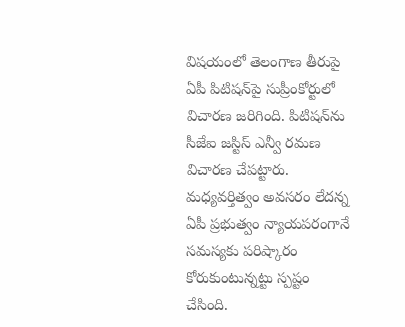విషయంలో తెలంగాణ తీరుపై ఏపీ పిటిషన్‌పై సుప్రీంకోర్టులో విచారణ జరిగింది. పిటిషన్‌ను సీజేఐ జస్టిస్‌ ఎన్వీ రమణ విచారణ చేపట్టారు. మధ్యవర్తిత్వం అవసరం లేదన్న ఏపీ ప్రభుత్వం న్యాయపరంగానే సమస్యకు పరిష్కారం కోరుకుంటున్నట్టు స్పష్టం చేసింది.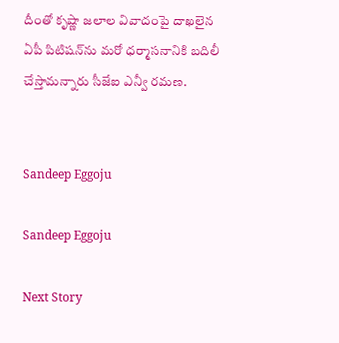దీంతో కృష్ణా జలాల వివాదంపై దాఖలైన ఏపీ పిటిషన్‌ను మరో ధర్మాసనానికి బదిలీ చేస్తామన్నారు సీజేఐ ఎన్వీ రమణ.


Sandeep Eggoju

Sandeep Eggoju

Next Story